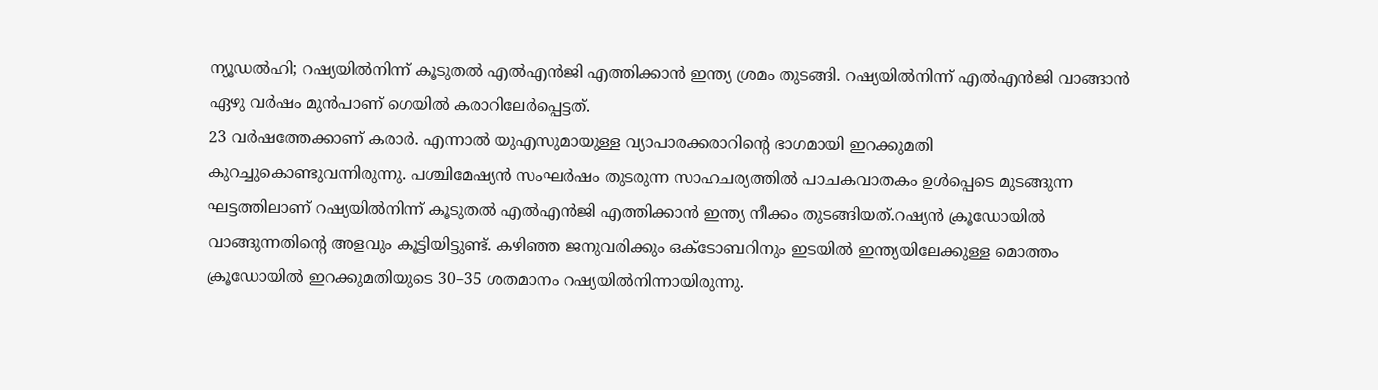ന്യൂഡൽഹി; റഷ്യയിൽനിന്ന് കൂടുതൽ എൽഎൻജി എത്തിക്കാൻ ഇന്ത്യ ശ്രമം തുടങ്ങി. റഷ്യയിൽനിന്ന് എൽഎൻജി വാങ്ങാൻ ഏഴു വർഷം മുൻപാണ് ഗെയിൽ കരാറിലേർപ്പെട്ടത്.
23 വർഷത്തേക്കാണ് കരാർ. എന്നാൽ യുഎസുമായുള്ള വ്യാപാരക്കരാറിന്റെ ഭാഗമായി ഇറക്കുമതി കുറച്ചുകൊണ്ടുവന്നിരുന്നു. പശ്ചിമേഷ്യൻ സംഘർഷം തുടരുന്ന സാഹചര്യത്തിൽ പാചകവാതകം ഉൾപ്പെടെ മുടങ്ങുന്ന ഘട്ടത്തിലാണ് റഷ്യയിൽനിന്ന് കൂടുതൽ എൽഎൻജി എത്തിക്കാൻ ഇന്ത്യ നീക്കം തുടങ്ങിയത്.റഷ്യൻ ക്രൂഡോയിൽ വാങ്ങുന്നതിന്റെ അളവും കൂട്ടിയിട്ടുണ്ട്. കഴിഞ്ഞ ജനുവരിക്കും ഒക്ടോബറിനും ഇടയിൽ ഇന്ത്യയിലേക്കുള്ള മൊത്തം ക്രൂഡോയിൽ ഇറക്കുമതിയുടെ 30–35 ശതമാനം റഷ്യയിൽനിന്നായിരുന്നു.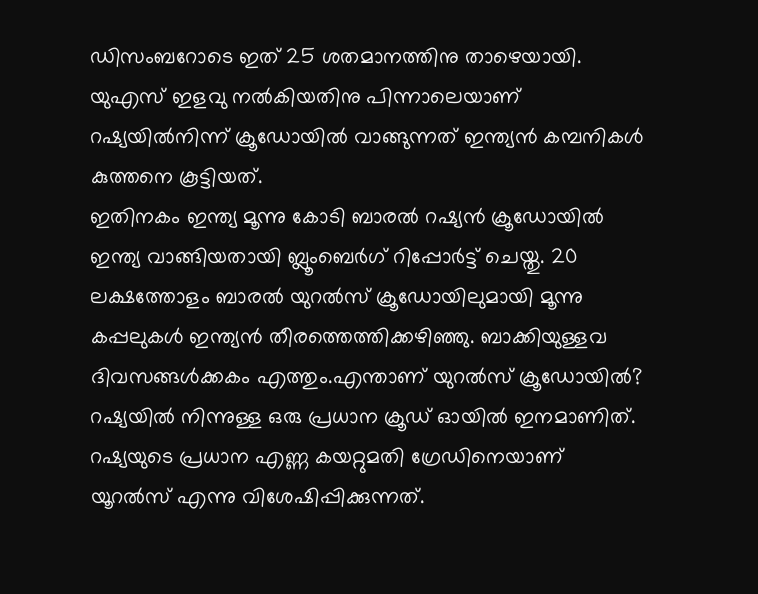ഡിസംബറോടെ ഇത് 25 ശതമാനത്തിനു താഴെയായി. യുഎസ് ഇളവു നൽകിയതിനു പിന്നാലെയാണ് റഷ്യയിൽനിന്ന് ക്രൂഡോയിൽ വാങ്ങുന്നത് ഇന്ത്യൻ കമ്പനികൾ കുത്തനെ കൂട്ടിയത്.
ഇതിനകം ഇന്ത്യ മൂന്നു കോടി ബാരൽ റഷ്യൻ ക്രൂഡോയിൽ ഇന്ത്യ വാങ്ങിയതായി ബ്ലൂംബെർഗ് റിപ്പോർട്ട് ചെയ്തു. 20 ലക്ഷത്തോളം ബാരൽ യുറൽസ് ക്രൂഡോയിലുമായി മൂന്നു കപ്പലുകൾ ഇന്ത്യൻ തീരത്തെത്തിക്കഴിഞ്ഞു. ബാക്കിയുള്ളവ ദിവസങ്ങൾക്കകം എത്തും.എന്താണ് യുറൽസ് ക്രൂഡോയിൽ? റഷ്യയിൽ നിന്നുള്ള ഒരു പ്രധാന ക്രൂഡ് ഓയിൽ ഇനമാണിത്. റഷ്യയുടെ പ്രധാന എണ്ണ കയറ്റുമതി ഗ്രേഡിനെയാണ് യൂറൽസ് എന്നു വിശേഷിപ്പിക്കുന്നത്.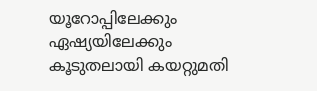യൂറോപ്പിലേക്കും ഏഷ്യയിലേക്കും കൂടുതലായി കയറ്റുമതി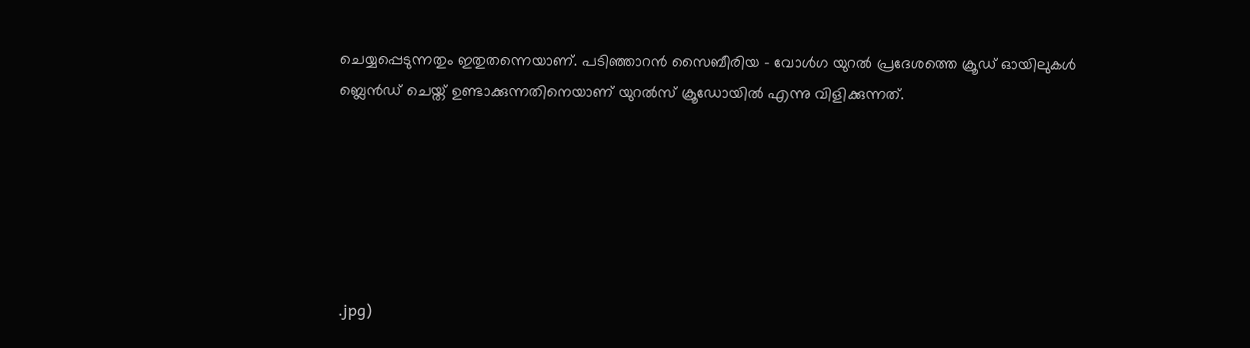ചെയ്യപ്പെടുന്നതും ഇതുതന്നെയാണ്. പടിഞ്ഞാറൻ സൈബീരിയ – വോൾഗ യുറൽ പ്രദേശത്തെ ക്രൂഡ് ഓയിലുകൾ ബ്ലെൻഡ് ചെയ്ത് ഉണ്ടാക്കുന്നതിനെയാണ് യുറൽസ് ക്രൂഡോയിൽ എന്നു വിളിക്കുന്നത്.






.jpg)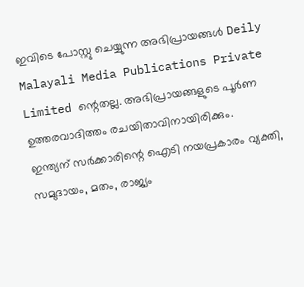ഇവിടെ പോസ്റ്റു ചെയ്യുന്ന അഭിപ്രായങ്ങൾ Deily Malayali Media Publications Private Limited ന്റെതല്ല. അഭിപ്രായങ്ങളുടെ പൂർണ ഉത്തരവാദിത്തം രചയിതാവിനായിരിക്കും.
ഇന്ത്യന് സർക്കാരിന്റെ ഐടി നയപ്രകാരം വ്യക്തി, സമുദായം, മതം, രാജ്യം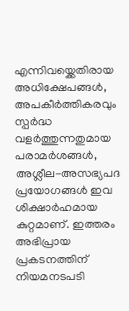എന്നിവയ്ക്കെതിരായ അധിക്ഷേപങ്ങൾ, അപകീർത്തികരവും സ്പർദ്ധ വളർത്തുന്നതുമായ പരാമർശങ്ങൾ, അശ്ലീല-അസഭ്യപദ പ്രയോഗങ്ങൾ ഇവ ശിക്ഷാർഹമായ കുറ്റമാണ്. ഇത്തരം അഭിപ്രായ പ്രകടനത്തിന് നിയമനടപടി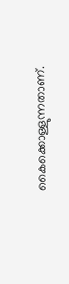കൈക്കൊള്ളുന്നതാണ്.